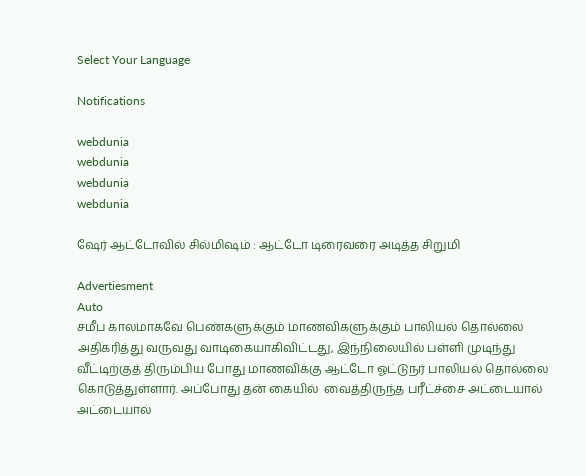Select Your Language

Notifications

webdunia
webdunia
webdunia
webdunia

ஷேர் ஆட்டோவில் சில்மிஷம் : ஆட்டோ டிரைவரை அடித்த சிறுமி

Advertiesment
Auto
சமீப காலமாகவே பெண்களுக்கும் மாணவிகளுக்கும் பாலியல் தொல்லை அதிகரித்து வருவது வாடிகையாகிவிட்டது, இந்நிலையில் பள்ளி முடிந்து வீட்டிற்குத் திரும்பிய போது மாணவிக்கு ஆட்டோ ஓட்டுநர் பாலியல் தொல்லை கொடுத்துள்ளார். அப்போது தன் கையில்  வைத்திருந்த பரீட்ச்சை அட்டையால் அட்டையால்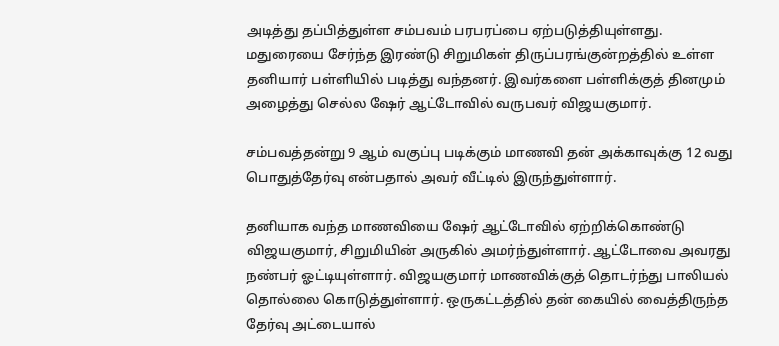அடித்து தப்பித்துள்ள சம்பவம் பரபரப்பை ஏற்படுத்தியுள்ளது.
மதுரையை சேர்ந்த இரண்டு சிறுமிகள் திருப்பரங்குன்றத்தில் உள்ள தனியார் பள்ளியில் படித்து வந்தனர். இவர்களை பள்ளிக்குத் தினமும் அழைத்து செல்ல ஷேர் ஆட்டோவில் வருபவர் விஜயகுமார்.

சம்பவத்தன்று 9 ஆம் வகுப்பு படிக்கும் மாணவி தன் அக்காவுக்கு 12 வது பொதுத்தேர்வு என்பதால் அவர் வீட்டில் இருந்துள்ளார்.

தனியாக வந்த மாணவியை ஷேர் ஆட்டோவில் ஏற்றிக்கொண்டு விஜயகுமார், சிறுமியின் அருகில் அமர்ந்துள்ளார். ஆட்டோவை அவரது நண்பர் ஓட்டியுள்ளார். விஜயகுமார் மாணவிக்குத் தொடர்ந்து பாலியல் தொல்லை கொடுத்துள்ளார். ஒருகட்டத்தில் தன் கையில் வைத்திருந்த தேர்வு அட்டையால்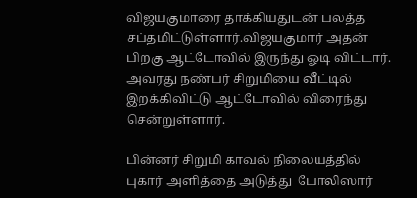விஜயகுமாரை தாக்கியதுடன் பலத்த சப்தமிட்டுள்ளார்.விஜயகுமார் அதன் பிறகு ஆட்டோவில் இருந்து ஓடி விட்டார். அவரது நண்பர் சிறுமியை வீட்டில் இறக்கிவிட்டு ஆட்டோவில் விரைந்து சென்றுள்ளார்.

பின்னர் சிறுமி காவல் நிலையத்தில் புகார் அளித்தை அடுத்து  போலிஸார்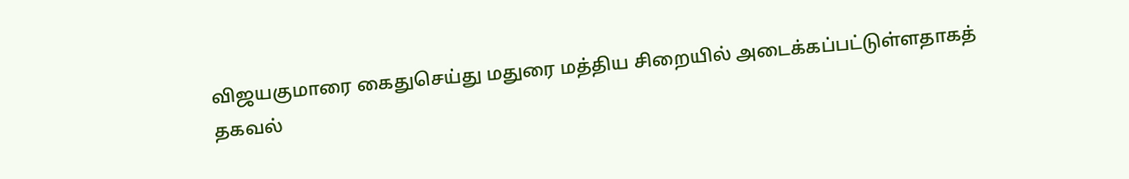விஜயகுமாரை கைதுசெய்து மதுரை மத்திய சிறையில் அடைக்கப்பட்டுள்ளதாகத் தகவல்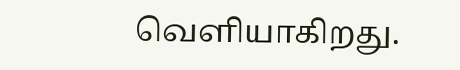வெளியாகிறது.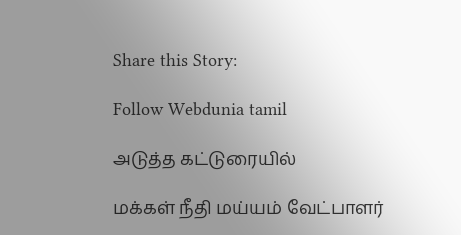Share this Story:

Follow Webdunia tamil

அடுத்த கட்டுரையில்

மக்கள் நீதி மய்யம் வேட்பாளர்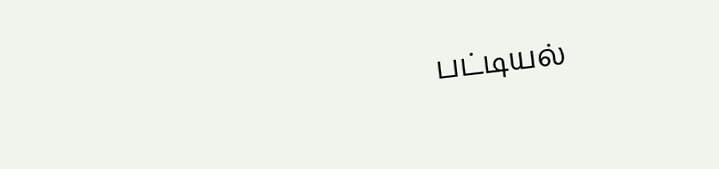பட்டியல்